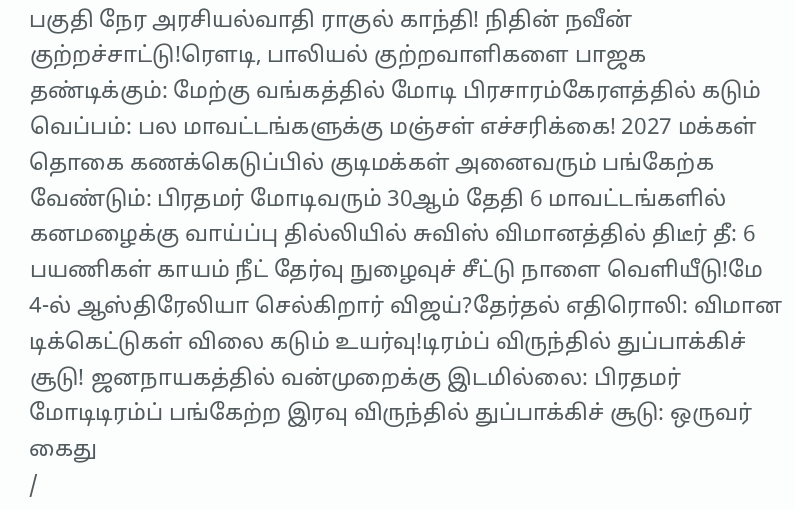பகுதி நேர அரசியல்வாதி ராகுல் காந்தி! நிதின் நவீன் குற்றச்சாட்டு!ரெளடி, பாலியல் குற்றவாளிகளை பாஜக தண்டிக்கும்: மேற்கு வங்கத்தில் மோடி பிரசாரம்கேரளத்தில் கடும் வெப்பம்: பல மாவட்டங்களுக்கு மஞ்சள் எச்சரிக்கை! 2027 மக்கள் தொகை கணக்கெடுப்பில் குடிமக்கள் அனைவரும் பங்கேற்க வேண்டும்: பிரதமர் மோடிவரும் 30ஆம் தேதி 6 மாவட்டங்களில் கனமழைக்கு வாய்ப்பு தில்லியில் சுவிஸ் விமானத்தில் திடீர் தீ: 6 பயணிகள் காயம் நீட் தேர்வு நுழைவுச் சீட்டு நாளை வெளியீடு!மே 4-ல் ஆஸ்திரேலியா செல்கிறார் விஜய்?தேர்தல் எதிரொலி: விமான டிக்கெட்டுகள் விலை கடும் உயர்வு!டிரம்ப் விருந்தில் துப்பாக்கிச் சூடு! ஜனநாயகத்தில் வன்முறைக்கு இடமில்லை: பிரதமர் மோடிடிரம்ப் பங்கேற்ற இரவு விருந்தில் துப்பாக்கிச் சூடு: ஒருவர் கைது
/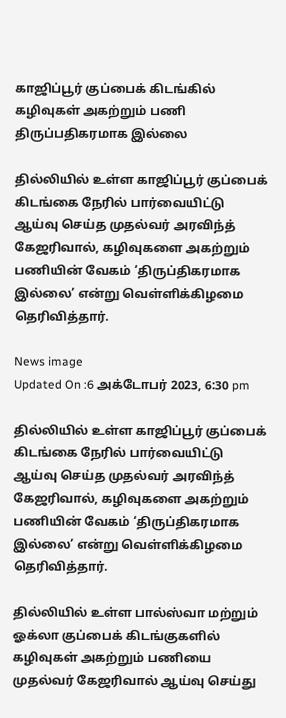காஜிப்பூர் குப்பைக் கிடங்கில் கழிவுகள் அகற்றும் பணி திருப்பதிகரமாக இல்லை

தில்லியில் உள்ள காஜிப்பூர் குப்பைக் கிடங்கை நேரில் பார்வையிட்டு ஆய்வு செய்த முதல்வர் அரவிந்த் கேஜரிவால், கழிவுகளை அகற்றும் பணியின் வேகம் ‘திருப்திகரமாக இல்லை’ என்று வெள்ளிக்கிழமை தெரிவித்தார்.

News image
Updated On :6 அக்டோபர் 2023, 6:30 pm

தில்லியில் உள்ள காஜிப்பூர் குப்பைக் கிடங்கை நேரில் பார்வையிட்டு ஆய்வு செய்த முதல்வர் அரவிந்த் கேஜரிவால், கழிவுகளை அகற்றும் பணியின் வேகம் ‘திருப்திகரமாக இல்லை’ என்று வெள்ளிக்கிழமை தெரிவித்தார்.

தில்லியில் உள்ள பால்ஸ்வா மற்றும் ஓக்லா குப்பைக் கிடங்குகளில் கழிவுகள் அகற்றும் பணியை முதல்வர் கேஜரிவால் ஆய்வு செய்து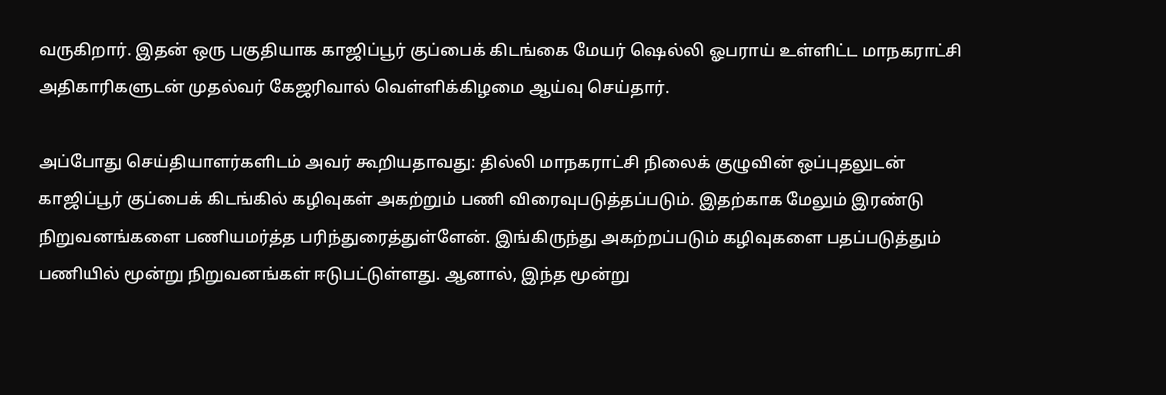வருகிறார். இதன் ஒரு பகுதியாக காஜிப்பூர் குப்பைக் கிடங்கை மேயர் ஷெல்லி ஓபராய் உள்ளிட்ட மாநகராட்சி அதிகாரிகளுடன் முதல்வர் கேஜரிவால் வெள்ளிக்கிழமை ஆய்வு செய்தார்.

அப்போது செய்தியாளர்களிடம் அவர் கூறியதாவது: தில்லி மாநகராட்சி நிலைக் குழுவின் ஒப்புதலுடன் காஜிப்பூர் குப்பைக் கிடங்கில் கழிவுகள் அகற்றும் பணி விரைவுபடுத்தப்படும். இதற்காக மேலும் இரண்டு நிறுவனங்களை பணியமர்த்த பரிந்துரைத்துள்ளேன். இங்கிருந்து அகற்றப்படும் கழிவுகளை பதப்படுத்தும் பணியில் மூன்று நிறுவனங்கள் ஈடுபட்டுள்ளது. ஆனால், இந்த மூன்று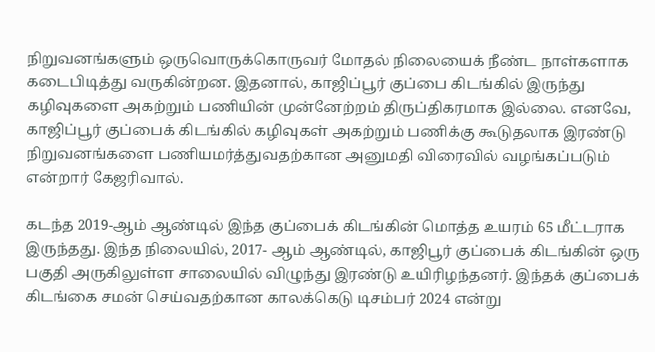நிறுவனங்களும் ஒருவொருக்கொருவர் மோதல் நிலையைக் நீண்ட நாள்களாக கடைபிடித்து வருகின்றன. இதனால், காஜிப்பூர் குப்பை கிடங்கில் இருந்து கழிவுகளை அகற்றும் பணியின் முன்னேற்றம் திருப்திகரமாக இல்லை. எனவே, காஜிப்பூர் குப்பைக் கிடங்கில் கழிவுகள் அகற்றும் பணிக்கு கூடுதலாக இரண்டு நிறுவனங்களை பணியமர்த்துவதற்கான அனுமதி விரைவில் வழங்கப்படும் என்றார் கேஜரிவால்.

கடந்த 2019-ஆம் ஆண்டில் இந்த குப்பைக் கிடங்கின் மொத்த உயரம் 65 மீட்டராக இருந்தது. இந்த நிலையில், 2017- ஆம் ஆண்டில், காஜிபூர் குப்பைக் கிடங்கின் ஒரு பகுதி அருகிலுள்ள சாலையில் விழுந்து இரண்டு உயிரிழந்தனர். இந்தக் குப்பைக் கிடங்கை சமன் செய்வதற்கான காலக்கெடு டிசம்பர் 2024 என்று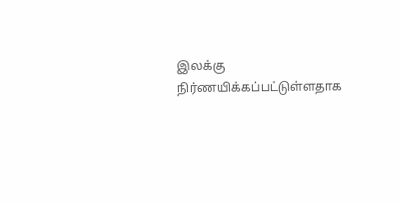இலக்கு நிர்ணயிக்கப்பட்டுள்ளதாக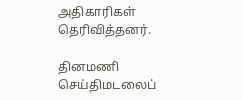அதிகாரிகள் தெரிவித்தனர்.

தினமணி செய்திமடலைப்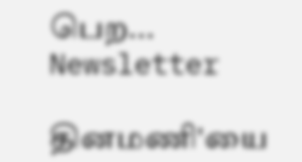பெற... Newsletter

தினமணி'யை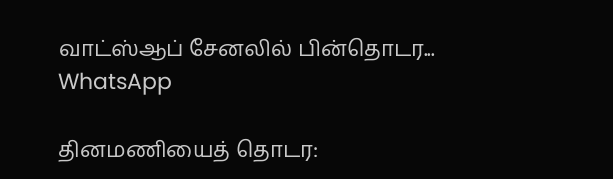வாட்ஸ்ஆப் சேனலில் பின்தொடர... WhatsApp

தினமணியைத் தொடர: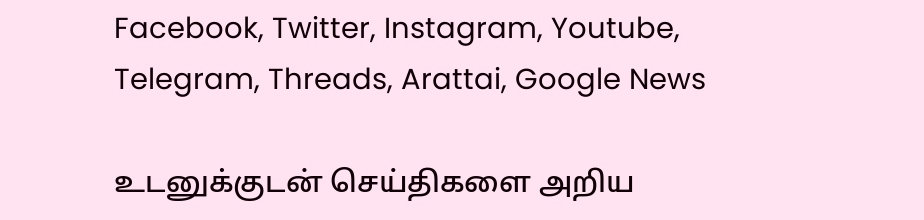Facebook, Twitter, Instagram, Youtube, Telegram, Threads, Arattai, Google News

உடனுக்குடன் செய்திகளை அறிய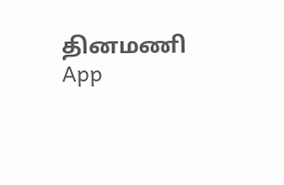தினமணி App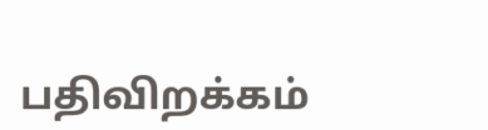பதிவிறக்கம்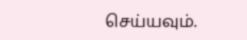செய்யவும்.